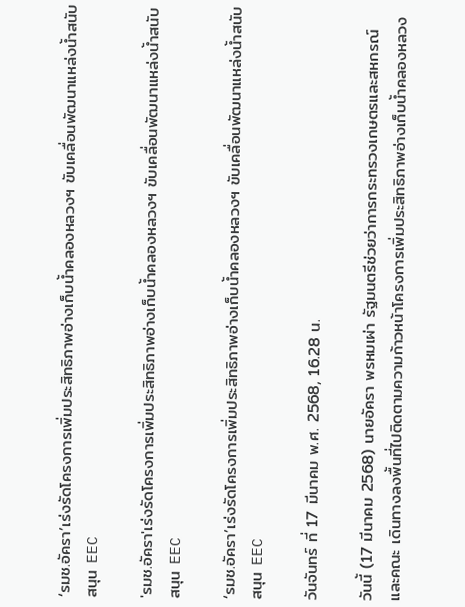‘รมช.อัครา’เร่งรัดโครงการเพิ่มประสิทธิภาพอ่างเก็บน้ำคลองหลวงฯ ขับเคลื่อนพัฒนาแหล่งน้ำสนับสนุน EEC

'รมช.อัครา'เร่งรัดโครงการเพิ่มประสิทธิภาพอ่างเก็บน้ำคลองหลวงฯ ขับเคลื่อนพัฒนาแหล่งน้ำสนับสนุน EEC

‘รมช.อัครา’เร่งรัดโครงการเพิ่มประสิทธิภาพอ่างเก็บน้ำคลองหลวงฯ ขับเคลื่อนพัฒนาแหล่งน้ำสนับสนุน EEC

วันจันทร์ ที่ 17 มีนาคม พ.ศ. 2568, 16.28 น.

วันนี้ (17 มีนาคม 2568) นายอัครา พรหมเผ่า รัฐมนตรีช่วยว่าการกระทรวงเกษตรและสหกรณ์ และคณะ เดินทางลงพื้นที่ไปติดตามความก้าวหน้าโครงการเพิ่มประสิทธิภาพอ่างเก็บน้ำคลองหลวง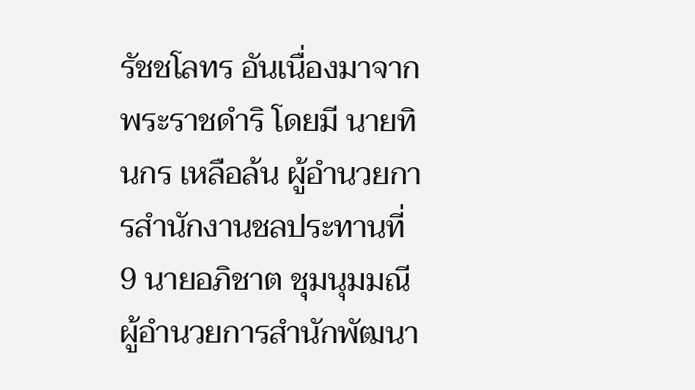รัชชโลทร อันเนื่องมาจากพระราชดำริ โดยมี นายทินกร เหลือล้น ผู้อำนวยการสำนักงานชลประทานที่ 9 นายอภิชาต ชุมนุมมณี ผู้อำนวยการสำนักพัฒนา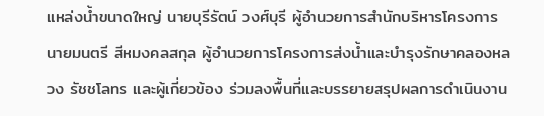แหล่งน้ำขนาดใหญ่ นายบุรีรัตน์ วงศ์บุรี ผู้อำนวยการสำนักบริหารโครงการ นายมนตรี สีหมงคลสกุล ผู้อำนวยการโครงการส่งน้ำและบำรุงรักษาคลองหลวง รัชชโลทร และผู้เกี่ยวข้อง ร่วมลงพื้นที่และบรรยายสรุปผลการดำเนินงาน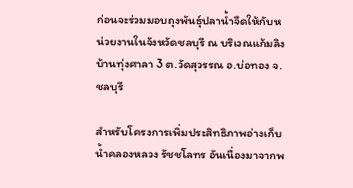ก่อนจะร่วมมอบถุงพันธุ์ปลาน้ำจืดให้กับหน่วยงานในจังหวัดชลบุรี ณ บริเวณแก้มลิงบ้านทุ่งศาลา 3 ต.วัดสุวรรณ อ.บ่อทอง จ.ชลบุรี

สำหรับโครงการเพิ่มประสิทธิภาพอ่างเก็บน้ำคลองหลวง รัชชโลทร อันเนื่องมาจากพ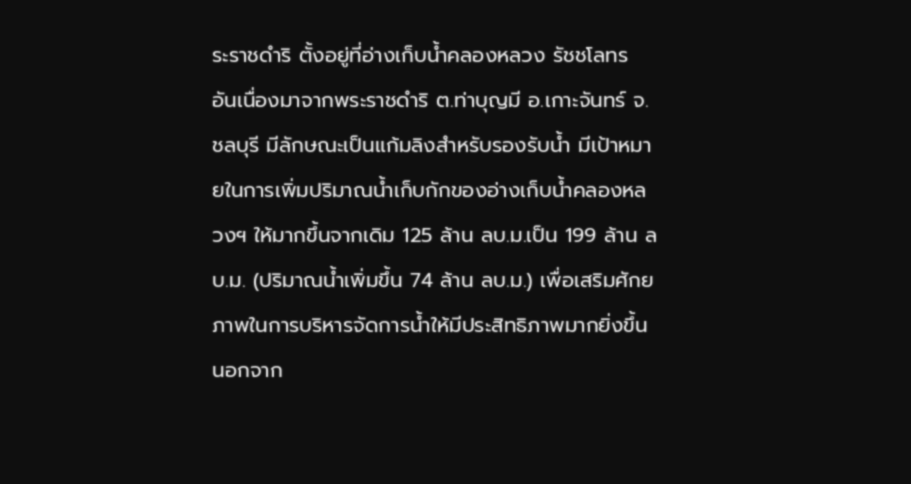ระราชดำริ ตั้งอยู่ที่อ่างเก็บน้ำคลองหลวง รัชชโลทร อันเนื่องมาจากพระราชดำริ ต.ท่าบุญมี อ.เกาะจันทร์ จ.ชลบุรี มีลักษณะเป็นแก้มลิงสำหรับรองรับน้ำ มีเป้าหมายในการเพิ่มปริมาณน้ำเก็บกักของอ่างเก็บน้ำคลองหลวงฯ ให้มากขึ้นจากเดิม 125 ล้าน ลบ.ม.เป็น 199 ล้าน ลบ.ม. (ปริมาณน้ำเพิ่มขึ้น 74 ล้าน ลบ.ม.) เพื่อเสริมศักยภาพในการบริหารจัดการน้ำให้มีประสิทธิภาพมากยิ่งขึ้น นอกจาก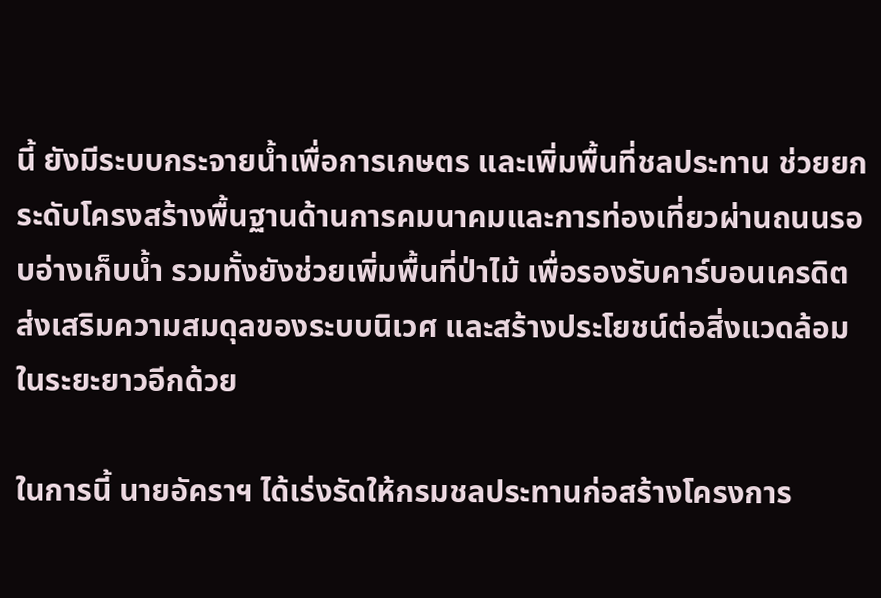นี้ ยังมีระบบกระจายน้ำเพื่อการเกษตร และเพิ่มพื้นที่ชลประทาน ช่วยยกระดับโครงสร้างพื้นฐานด้านการคมนาคมและการท่องเที่ยวผ่านถนนรอบอ่างเก็บน้ำ รวมทั้งยังช่วยเพิ่มพื้นที่ป่าไม้ เพื่อรองรับคาร์บอนเครดิต ส่งเสริมความสมดุลของระบบนิเวศ และสร้างประโยชน์ต่อสิ่งแวดล้อมในระยะยาวอีกด้วย

ในการนี้ นายอัคราฯ ได้เร่งรัดให้กรมชลประทานก่อสร้างโครงการ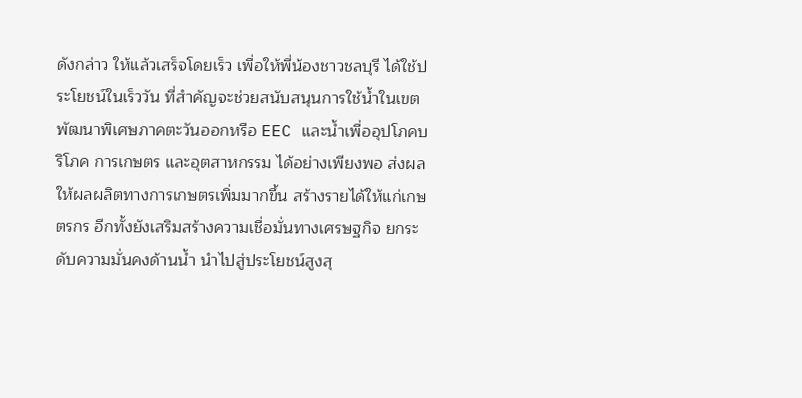ดังกล่าว ให้แล้วเสร็จโดยเร็ว เพื่อให้พี่น้องชาวชลบุรี ได้ใช้ประโยชน์ในเร็ววัน ที่สำคัญจะช่วยสนับสนุนการใช้น้ำในเขตพัฒนาพิเศษภาคตะวันออกหรือ EEC และน้ำเพื่ออุปโภคบริโภค การเกษตร และอุตสาหกรรม ได้อย่างเพียงพอ ส่งผลให้ผลผลิตทางการเกษตรเพิ่มมากขึ้น สร้างรายได้ให้แก่เกษตรกร อีกทั้งยังเสริมสร้างความเชื่อมั่นทางเศรษฐกิจ ยกระดับความมั่นคงด้านน้ำ นำไปสู่ประโยชน์สูงสุ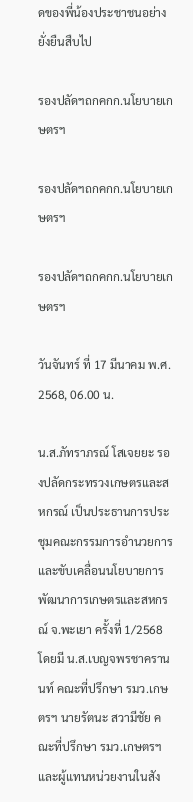ดของพี่น้องประชาชนอย่างยั่งยืนสืบไป

รองปลัดฯถกคกก.นโยบายเกษตรฯ

รองปลัดฯถกคกก.นโยบายเกษตรฯ

รองปลัดฯถกคกก.นโยบายเกษตรฯ

วันจันทร์ ที่ 17 มีนาคม พ.ศ. 2568, 06.00 น.

น.ส.ภัทราภรณ์ โสเจยยะ รองปลัดกระทรวงเกษตรและสหกรณ์ เป็นประธานการประชุมคณะกรรมการอำนวยการและขับเคลื่อนนโยบายการพัฒนาการเกษตรและสหกรณ์ จ.พะเยา ครั้งที่ 1/2568 โดยมี น.ส.เบญจพรชาครานนท์ คณะที่ปรึกษา รมว.เกษตรฯ นายรัตนะ สวามีชัย คณะที่ปรึกษา รมว.เกษตรฯ และผู้แทนหน่วยงานในสัง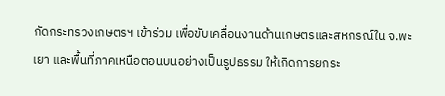กัดกระทรวงเกษตรฯ เข้าร่วม เพื่อขับเคลื่อนงานด้านเกษตรและสหกรณ์ใน จ.พะเยา และพื้นที่ภาคเหนือตอนบนอย่างเป็นรูปธรรม ให้เกิดการยกระ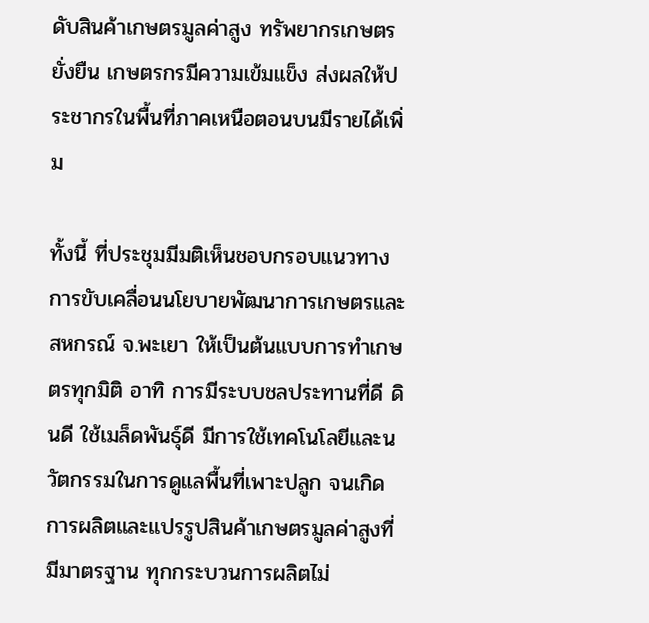ดับสินค้าเกษตรมูลค่าสูง ทรัพยากรเกษตรยั่งยืน เกษตรกรมีความเข้มแข็ง ส่งผลให้ประชากรในพื้นที่ภาคเหนือตอนบนมีรายได้เพิ่ม

ทั้งนี้ ที่ประชุมมีมติเห็นชอบกรอบแนวทางการขับเคลื่อนนโยบายพัฒนาการเกษตรและสหกรณ์ จ.พะเยา ให้เป็นต้นแบบการทำเกษตรทุกมิติ อาทิ การมีระบบชลประทานที่ดี ดินดี ใช้เมล็ดพันธุ์ดี มีการใช้เทคโนโลยีและนวัตกรรมในการดูแลพื้นที่เพาะปลูก จนเกิดการผลิตและแปรรูปสินค้าเกษตรมูลค่าสูงที่มีมาตรฐาน ทุกกระบวนการผลิตไม่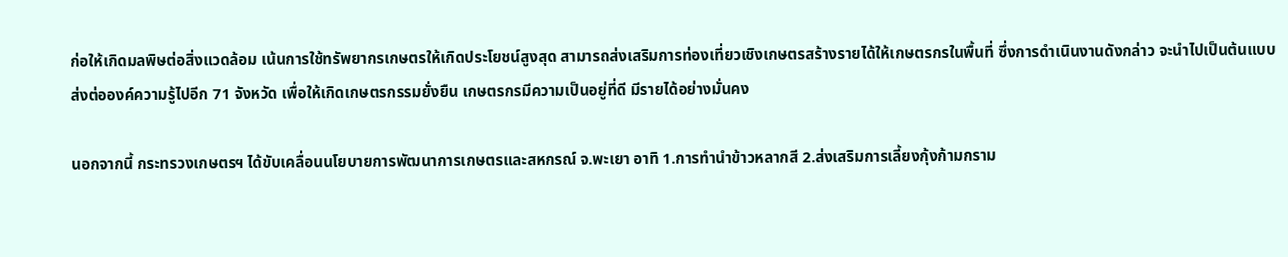ก่อให้เกิดมลพิษต่อสิ่งแวดล้อม เน้นการใช้ทรัพยากรเกษตรให้เกิดประโยชน์สูงสุด สามารถส่งเสริมการท่องเที่ยวเชิงเกษตรสร้างรายได้ให้เกษตรกรในพื้นที่ ซึ่งการดำเนินงานดังกล่าว จะนำไปเป็นต้นแบบส่งต่อองค์ความรู้ไปอีก 71 จังหวัด เพื่อให้เกิดเกษตรกรรมยั่งยืน เกษตรกรมีความเป็นอยู่ที่ดี มีรายได้อย่างมั่นคง

นอกจากนี้ กระทรวงเกษตรฯ ได้ขับเคลื่อนนโยบายการพัฒนาการเกษตรและสหกรณ์ จ.พะเยา อาทิ 1.การทำนำข้าวหลากสี 2.ส่งเสริมการเลี้ยงกุ้งก้ามกราม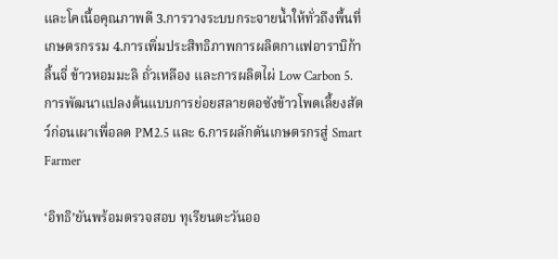และโคเนื้อคุณภาพดี 3.การวางระบบกระจายน้ำให้ทั่วถึงพื้นที่เกษตรกรรม 4.การเพิ่มประสิทธิภาพการผลิตกาแฟอาราบิก้า ลิ้นจี่ ข้าวหอมมะลิ ถั่วเหลือง และการผลิตไผ่ Low Carbon 5.การพัฒนาแปลงต้นแบบการย่อยสลายตอซังข้าวโพดเลี้ยงสัตว์ก่อนเผาเพื่อลด PM2.5 และ 6.การผลักดันเกษตรกรสู่ Smart Farmer

‘อิทธิ’ยันพร้อมตรวจสอบ ทุเรียนตะวันออ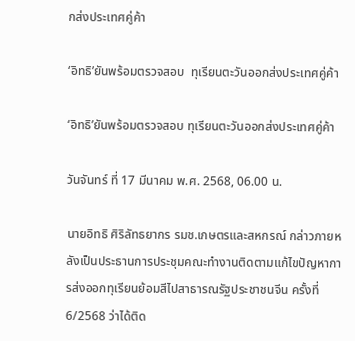กส่งประเทศคู่ค้า

‘อิทธิ’ยันพร้อมตรวจสอบ  ทุเรียนตะวันออกส่งประเทศคู่ค้า

‘อิทธิ’ยันพร้อมตรวจสอบ ทุเรียนตะวันออกส่งประเทศคู่ค้า

วันจันทร์ ที่ 17 มีนาคม พ.ศ. 2568, 06.00 น.

นายอิทธิ ศิริลัทธยากร รมช.เกษตรและสหกรณ์ กล่าวภายหลังเป็นประธานการประชุมคณะทำงานติดตามแก้ไขปัญหาการส่งออกทุเรียนย้อมสีไปสาธารณรัฐประชาชนจีน ครั้งที่ 6/2568 ว่าได้ติด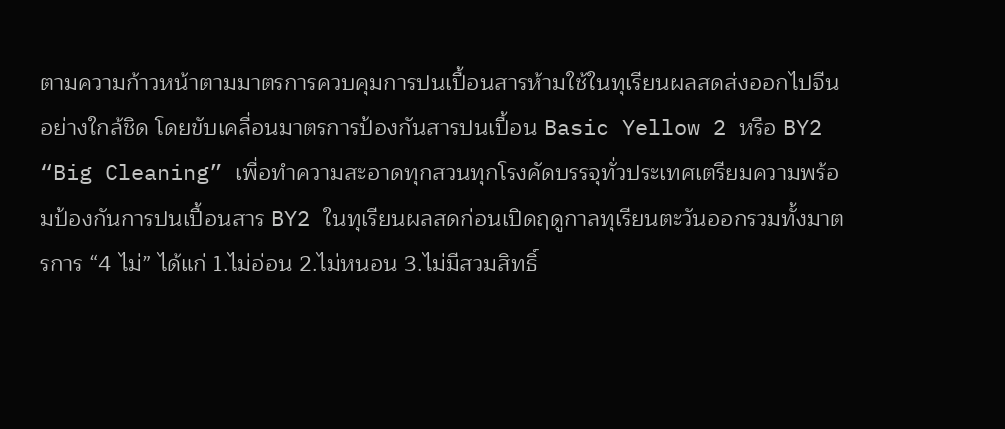ตามความก้าวหน้าตามมาตรการควบคุมการปนเปื้อนสารห้ามใช้ในทุเรียนผลสดส่งออกไปจีนอย่างใกล้ชิด โดยขับเคลื่อนมาตรการป้องกันสารปนเปื้อน Basic Yellow 2 หรือ BY2 “Big Cleaning” เพื่อทำความสะอาดทุกสวนทุกโรงคัดบรรจุทั่วประเทศเตรียมความพร้อมป้องกันการปนเปื้อนสาร BY2 ในทุเรียนผลสดก่อนเปิดฤดูกาลทุเรียนตะวันออกรวมทั้งมาตรการ “4 ไม่” ได้แก่ 1.ไม่อ่อน 2.ไม่หนอน 3.ไม่มีสวมสิทธิ์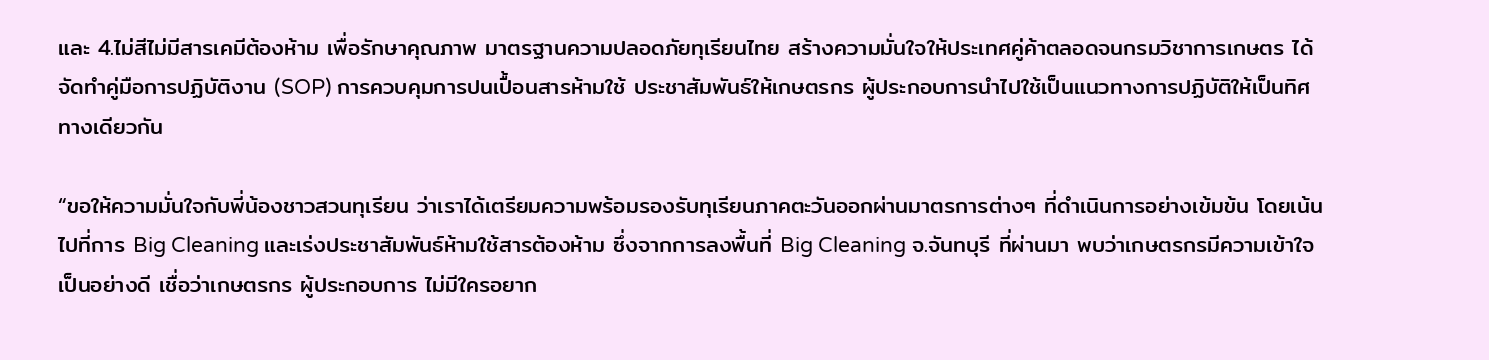และ 4.ไม่สีไม่มีสารเคมีต้องห้าม เพื่อรักษาคุณภาพ มาตรฐานความปลอดภัยทุเรียนไทย สร้างความมั่นใจให้ประเทศคู่ค้าตลอดจนกรมวิชาการเกษตร ได้จัดทำคู่มือการปฏิบัติงาน (SOP) การควบคุมการปนเปื้อนสารห้ามใช้ ประชาสัมพันธ์ให้เกษตรกร ผู้ประกอบการนำไปใช้เป็นแนวทางการปฏิบัติให้เป็นทิศทางเดียวกัน

“ขอให้ความมั่นใจกับพี่น้องชาวสวนทุเรียน ว่าเราได้เตรียมความพร้อมรองรับทุเรียนภาคตะวันออกผ่านมาตรการต่างๆ ที่ดำเนินการอย่างเข้มข้น โดยเน้นไปที่การ Big Cleaning และเร่งประชาสัมพันธ์ห้ามใช้สารต้องห้าม ซึ่งจากการลงพื้นที่ Big Cleaning จ.จันทบุรี ที่ผ่านมา พบว่าเกษตรกรมีความเข้าใจเป็นอย่างดี เชื่อว่าเกษตรกร ผู้ประกอบการ ไม่มีใครอยาก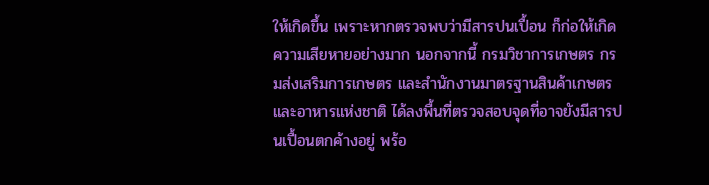ให้เกิดขึ้น เพราะหากตรวจพบว่ามีสารปนเปื้อน ก็ก่อให้เกิดความเสียหายอย่างมาก นอกจากนี้ กรมวิชาการเกษตร กรมส่งเสริมการเกษตร และสำนักงานมาตรฐานสินค้าเกษตรและอาหารแห่งชาติ ได้ลงพื้นที่ตรวจสอบจุดที่อาจยังมีสารปนเปื้อนตกค้างอยู่ พร้อ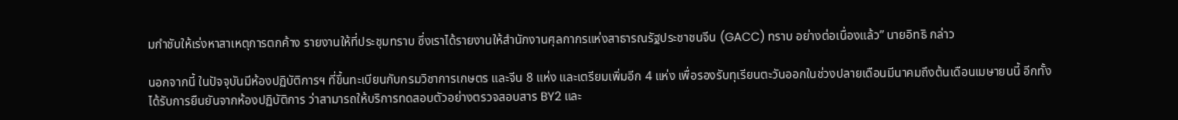มกำชับให้เร่งหาสาเหตุการตกค้าง รายงานให้ที่ประชุมทราบ ซึ่งเราได้รายงานให้สำนักงานศุลกากรแห่งสาธารณรัฐประชาชนจีน (GACC) ทราบ อย่างต่อเนื่องแล้ว” นายอิทธิ กล่าว

นอกจากนี้ ในปัจจุบันมีห้องปฏิบัติการฯ ที่ขึ้นทะเบียนกับกรมวิชาการเกษตร และจีน 8 แห่ง และเตรียมเพิ่มอีก 4 แห่ง เพื่อรองรับทุเรียนตะวันออกในช่วงปลายเดือนมีนาคมถึงต้นเดือนเมษายนนี้ อีกทั้งได้รับการยืนยันจากห้องปฏิบัติการ ว่าสามารถให้บริการทดสอบตัวอย่างตรวจสอบสาร BY2 และ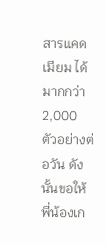สารแคดเมียม ได้มากกว่า 2,000 ตัวอย่างต่อวัน ดังนั้นขอให้พี่น้องเก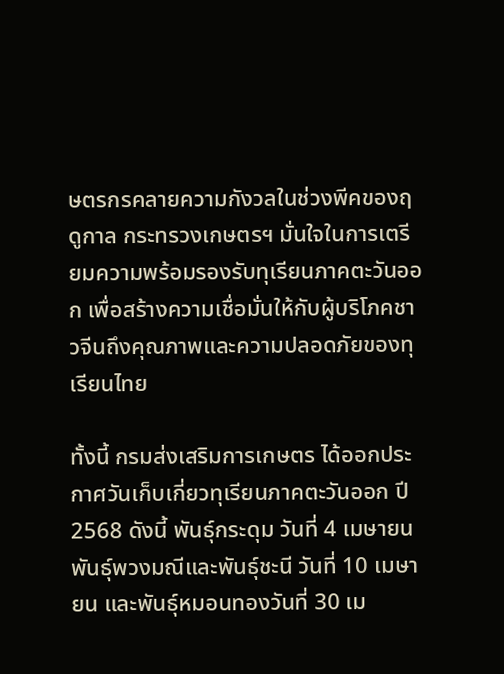ษตรกรคลายความกังวลในช่วงพีคของฤดูกาล กระทรวงเกษตรฯ มั่นใจในการเตรียมความพร้อมรองรับทุเรียนภาคตะวันออก เพื่อสร้างความเชื่อมั่นให้กับผู้บริโภคชาวจีนถึงคุณภาพและความปลอดภัยของทุเรียนไทย

ทั้งนี้ กรมส่งเสริมการเกษตร ได้ออกประกาศวันเก็บเกี่ยวทุเรียนภาคตะวันออก ปี 2568 ดังนี้ พันธุ์กระดุม วันที่ 4 เมษายน พันธุ์พวงมณีและพันธุ์ชะนี วันที่ 10 เมษายน และพันธุ์หมอนทองวันที่ 30 เม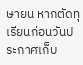ษายน หากตัดทุเรียนก่อนวันประกาศเก็บ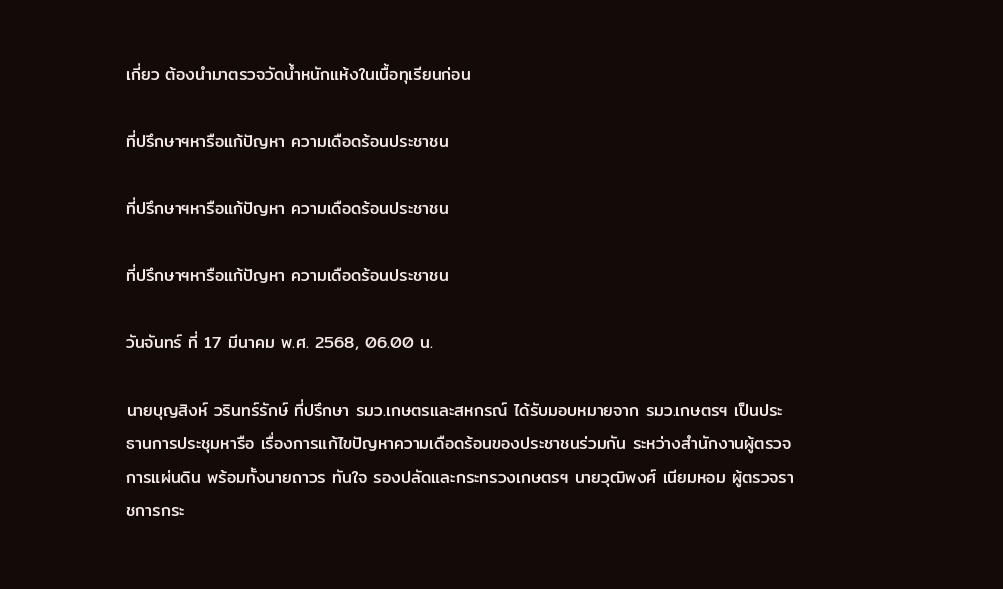เกี่ยว ต้องนำมาตรวจวัดน้ำหนักแห้งในเนื้อทุเรียนก่อน

ที่ปรึกษาฯหารือแก้ปัญหา ความเดือดร้อนประชาชน

ที่ปรึกษาฯหารือแก้ปัญหา ความเดือดร้อนประชาชน

ที่ปรึกษาฯหารือแก้ปัญหา ความเดือดร้อนประชาชน

วันจันทร์ ที่ 17 มีนาคม พ.ศ. 2568, 06.00 น.

นายบุญสิงห์ วรินทร์รักษ์ ที่ปรึกษา รมว.เกษตรและสหกรณ์ ได้รับมอบหมายจาก รมว.เกษตรฯ เป็นประธานการประชุมหารือ เรื่องการแก้ไขปัญหาความเดือดร้อนของประชาชนร่วมกัน ระหว่างสำนักงานผู้ตรวจการแผ่นดิน พร้อมทั้งนายถาวร ทันใจ รองปลัดและกระทรวงเกษตรฯ นายวุฒิพงศ์ เนียมหอม ผู้ตรวจราชการกระ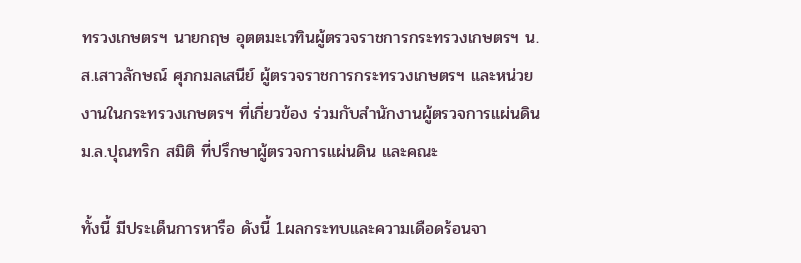ทรวงเกษตรฯ นายกฤษ อุตตมะเวทินผู้ตรวจราชการกระทรวงเกษตรฯ น.ส.เสาวลักษณ์ ศุภกมลเสนีย์ ผู้ตรวจราชการกระทรวงเกษตรฯ และหน่วยงานในกระทรวงเกษตรฯ ที่เกี่ยวข้อง ร่วมกับสำนักงานผู้ตรวจการแผ่นดิน ม.ล.ปุณทริก สมิติ ที่ปรึกษาผู้ตรวจการแผ่นดิน และคณะ

ทั้งนี้ มีประเด็นการหารือ ดังนี้ 1.ผลกระทบและความเดือดร้อนจา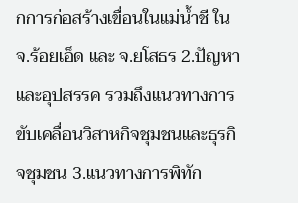กการก่อสร้างเขื่อนในแม่น้ำชี ใน จ.ร้อยเอ็ด และ จ.ยโสธร 2.ปัญหาและอุปสรรค รวมถึงแนวทางการขับเคลื่อนวิสาหกิจชุมชนและธุรกิจชุมชน 3.แนวทางการพิทัก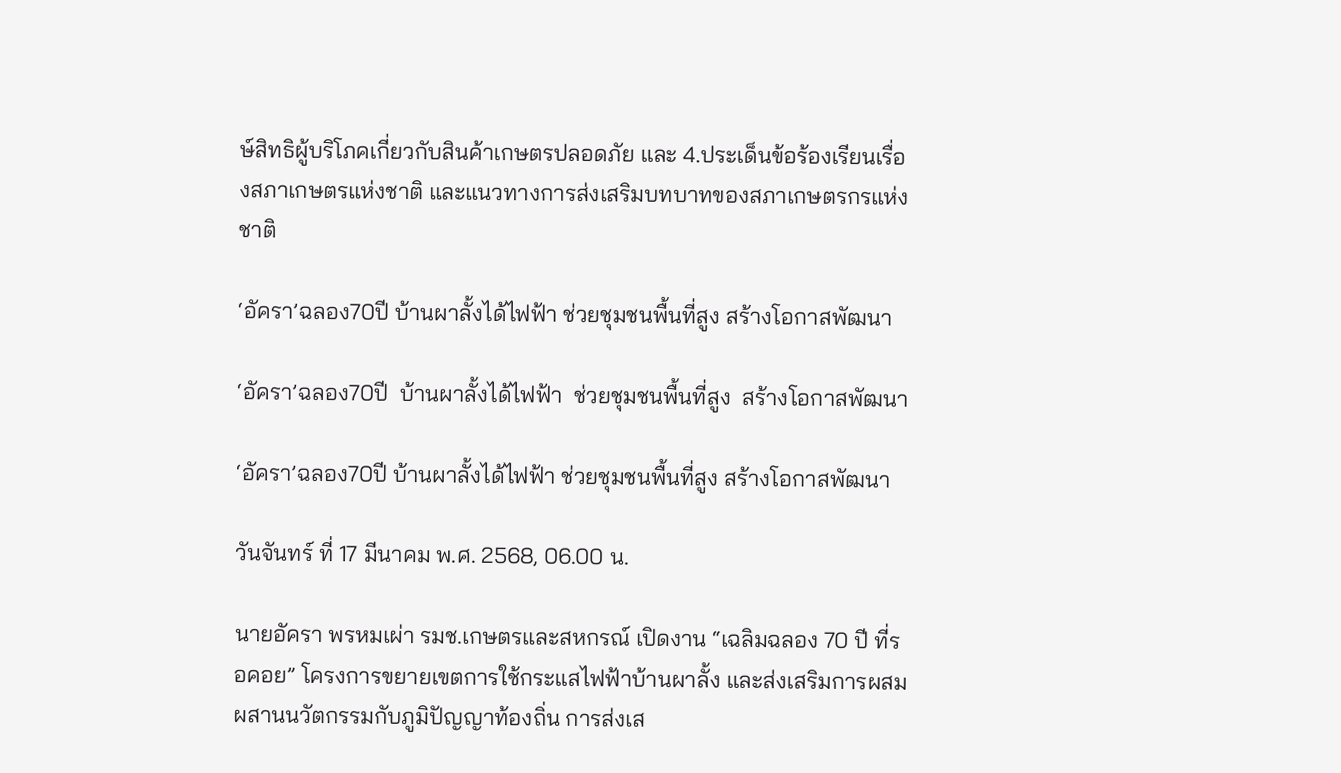ษ์สิทธิผู้บริโภคเกี่ยวกับสินค้าเกษตรปลอดภัย และ 4.ประเด็นข้อร้องเรียนเรื่องสภาเกษตรแห่งชาติ และแนวทางการส่งเสริมบทบาทของสภาเกษตรกรแห่งชาติ

‘อัครา’ฉลอง70ปี บ้านผาลั้งได้ไฟฟ้า ช่วยชุมชนพื้นที่สูง สร้างโอกาสพัฒนา

‘อัครา’ฉลอง70ปี  บ้านผาลั้งได้ไฟฟ้า  ช่วยชุมชนพื้นที่สูง  สร้างโอกาสพัฒนา

‘อัครา’ฉลอง70ปี บ้านผาลั้งได้ไฟฟ้า ช่วยชุมชนพื้นที่สูง สร้างโอกาสพัฒนา

วันจันทร์ ที่ 17 มีนาคม พ.ศ. 2568, 06.00 น.

นายอัครา พรหมเผ่า รมช.เกษตรและสหกรณ์ เปิดงาน “เฉลิมฉลอง 70 ปี ที่รอคอย” โครงการขยายเขตการใช้กระแสไฟฟ้าบ้านผาลั้ง และส่งเสริมการผสมผสานนวัตกรรมกับภูมิปัญญาท้องถิ่น การส่งเส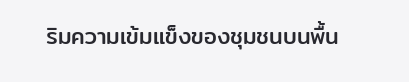ริมความเข้มแข็งของชุมชนบนพื้น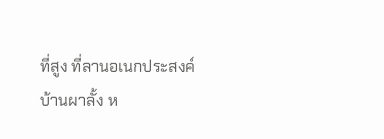ที่สูง ที่ลานอเนกประสงค์บ้านผาลั้ง ห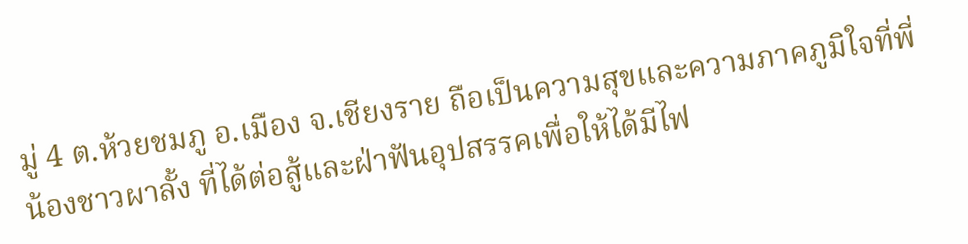มู่ 4 ต.ห้วยชมภู อ.เมือง จ.เชียงราย ถือเป็นความสุขและความภาคภูมิใจที่พี่น้องชาวผาลั้ง ที่ได้ต่อสู้และฝ่าฟันอุปสรรคเพื่อให้ได้มีไฟ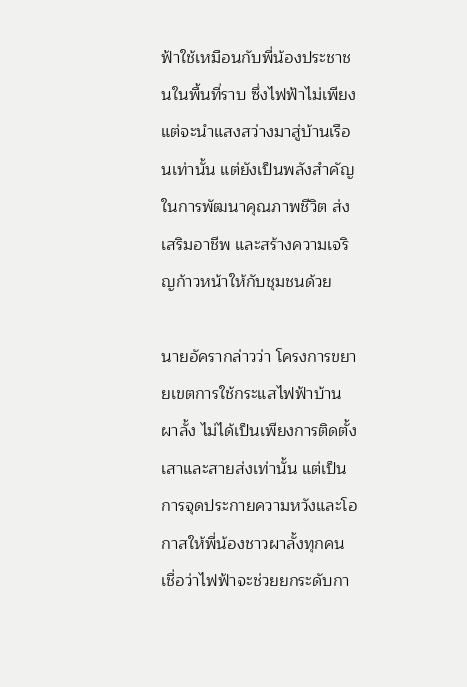ฟ้าใช้เหมือนกับพี่น้องประชาชนในพื้นที่ราบ ซึ่งไฟฟ้าไม่เพียงแต่จะนำแสงสว่างมาสู่บ้านเรือนเท่านั้น แต่ยังเป็นพลังสำคัญในการพัฒนาคุณภาพชีวิต ส่งเสริมอาชีพ และสร้างความเจริญก้าวหน้าให้กับชุมชนด้วย

นายอัครากล่าวว่า โครงการขยายเขตการใช้กระแสไฟฟ้าบ้านผาลั้ง ไม่ได้เป็นเพียงการติดตั้งเสาและสายส่งเท่านั้น แต่เป็นการจุดประกายความหวังและโอกาสให้พี่น้องชาวผาลั้งทุกคน เชื่อว่าไฟฟ้าจะช่วยยกระดับกา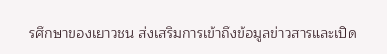รศึกษาของเยาวชน ส่งเสริมการเข้าถึงข้อมูลข่าวสารและเปิด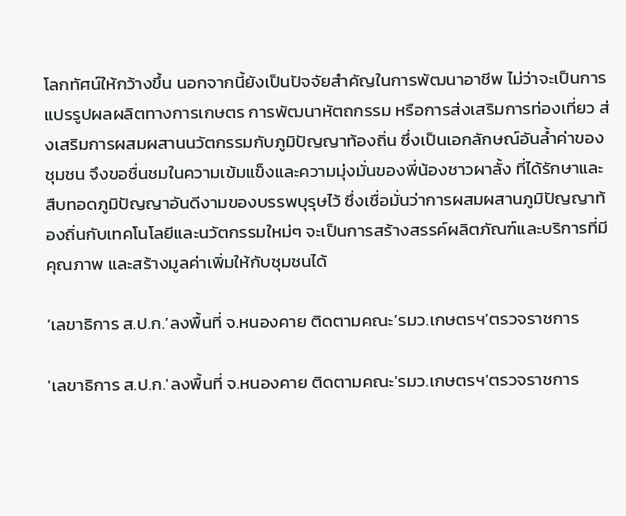โลกทัศน์ให้กว้างขึ้น นอกจากนี้ยังเป็นปัจจัยสำคัญในการพัฒนาอาชีพ ไม่ว่าจะเป็นการแปรรูปผลผลิตทางการเกษตร การพัฒนาหัตถกรรม หรือการส่งเสริมการท่องเที่ยว ส่งเสริมการผสมผสานนวัตกรรมกับภูมิปัญญาท้องถิ่น ซึ่งเป็นเอกลักษณ์อันล้ำค่าของชุมชน จึงขอชื่นชมในความเข้มแข็งและความมุ่งมั่นของพี่น้องชาวผาลั้ง ที่ได้รักษาและสืบทอดภูมิปัญญาอันดีงามของบรรพบุรุษไว้ ซึ่งเชื่อมั่นว่าการผสมผสานภูมิปัญญาท้องถิ่นกับเทคโนโลยีและนวัตกรรมใหม่ๆ จะเป็นการสร้างสรรค์ผลิตภัณฑ์และบริการที่มีคุณภาพ และสร้างมูลค่าเพิ่มให้กับชุมชนได้

‘เลขาธิการ ส.ป.ก.’ลงพื้นที่ จ.หนองคาย ติดตามคณะ’รมว.เกษตรฯ’ตรวจราชการ

'เลขาธิการ ส.ป.ก.'ลงพื้นที่ จ.หนองคาย ติดตามคณะ'รมว.เกษตรฯ'ตรวจราชการ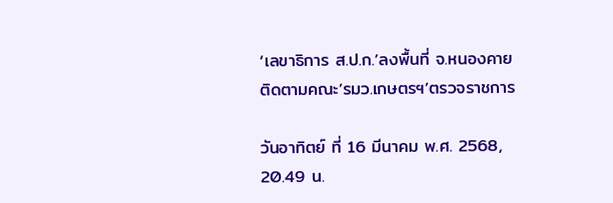‘เลขาธิการ ส.ป.ก.’ลงพื้นที่ จ.หนองคาย ติดตามคณะ’รมว.เกษตรฯ’ตรวจราชการ

วันอาทิตย์ ที่ 16 มีนาคม พ.ศ. 2568, 20.49 น.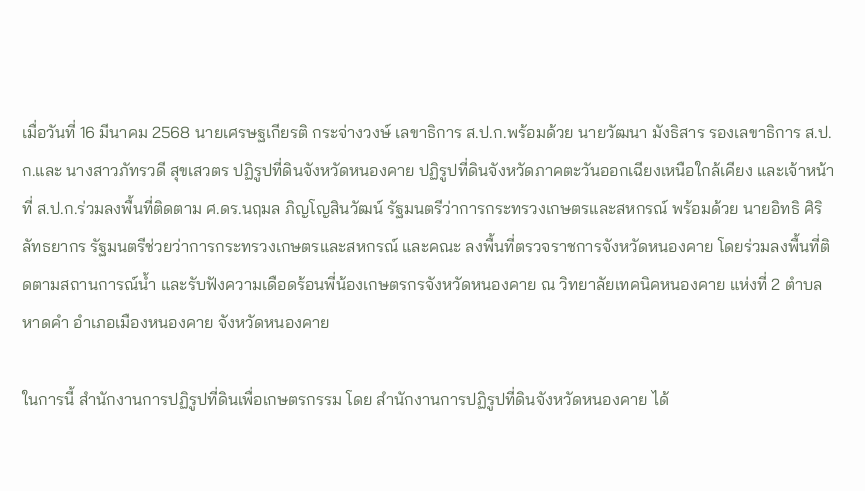เมื่อวันที่ 16 มีนาคม 2568 นายเศรษฐเกียรติ กระจ่างวงษ์ เลขาธิการ ส.ป.ก.พร้อมด้วย นายวัฒนา มังธิสาร รองเลขาธิการ ส.ป.ก.และ นางสาวภัทรวดี สุขเสวตร ปฏิรูปที่ดินจังหวัดหนองคาย ปฏิรูปที่ดินจังหวัดภาคตะวันออกเฉียงเหนือใกล้เคียง และเจ้าหน้าที่ ส.ป.ก.ร่วมลงพื้นที่ติดตาม ศ.ดร.นฤมล ภิญโญสินวัฒน์ รัฐมนตรีว่าการกระทรวงเกษตรและสหกรณ์ พร้อมด้วย นายอิทธิ ศิริลัทธยากร รัฐมนตรีช่วยว่าการกระทรวงเกษตรและสหกรณ์ และคณะ ลงพื้นที่ตรวจราชการจังหวัดหนองคาย โดยร่วมลงพื้นที่ติดตามสถานการณ์น้ำ และรับฟังความเดือดร้อนพี่น้องเกษตรกรจังหวัดหนองคาย ณ วิทยาลัยเทคนิคหนองคาย แห่งที่ 2 ตำบลหาดคำ อำเภอเมืองหนองคาย จังหวัดหนองคาย

ในการนี้ สำนักงานการปฏิรูปที่ดินเพื่อเกษตรกรรม โดย สำนักงานการปฏิรูปที่ดินจังหวัดหนองคาย ได้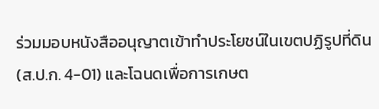ร่วมมอบหนังสืออนุญาตเข้าทำประโยชน์ในเขตปฏิรูปที่ดิน (ส.ป.ก. 4-01) และโฉนดเพื่อการเกษต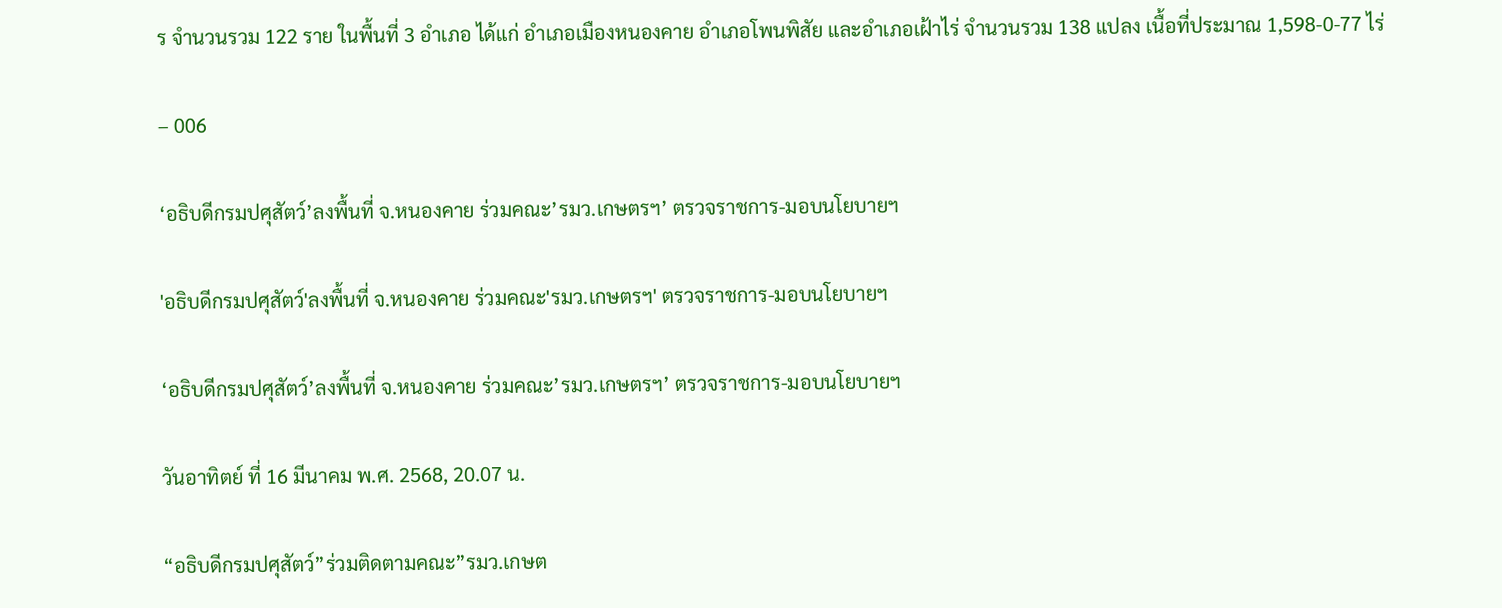ร จำนวนรวม 122 ราย ในพื้นที่ 3 อำเภอ ได้แก่ อำเภอเมืองหนองคาย อำเภอโพนพิสัย และอำเภอเฝ้าไร่ จำนวนรวม 138 แปลง เนื้อที่ประมาณ 1,598-0-77 ไร่

– 006

‘อธิบดีกรมปศุสัตว์’ลงพื้นที่ จ.หนองคาย ร่วมคณะ’รมว.เกษตรฯ’ ตรวจราชการ-มอบนโยบายฯ

'อธิบดีกรมปศุสัตว์'ลงพื้นที่ จ.หนองคาย ร่วมคณะ'รมว.เกษตรฯ' ตรวจราชการ-มอบนโยบายฯ

‘อธิบดีกรมปศุสัตว์’ลงพื้นที่ จ.หนองคาย ร่วมคณะ’รมว.เกษตรฯ’ ตรวจราชการ-มอบนโยบายฯ

วันอาทิตย์ ที่ 16 มีนาคม พ.ศ. 2568, 20.07 น.

“อธิบดีกรมปศุสัตว์”ร่วมติดตามคณะ”รมว.เกษต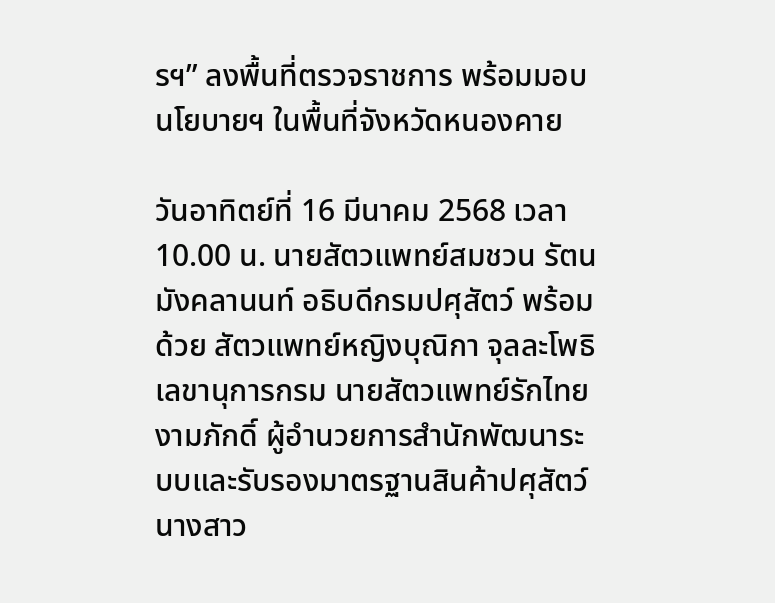รฯ” ลงพื้นที่ตรวจราชการ พร้อมมอบนโยบายฯ ในพื้นที่จังหวัดหนองคาย

วันอาทิตย์ที่ 16 มีนาคม 2568 เวลา 10.00 น. นายสัตวแพทย์สมชวน รัตนมังคลานนท์ อธิบดีกรมปศุสัตว์ พร้อมด้วย สัตวแพทย์หญิงบุณิกา จุลละโพธิ เลขานุการกรม นายสัตวแพทย์รักไทย งามภักดิ์ ผู้อำนวยการสำนักพัฒนาระบบและรับรองมาตรฐานสินค้าปศุสัตว์ นางสาว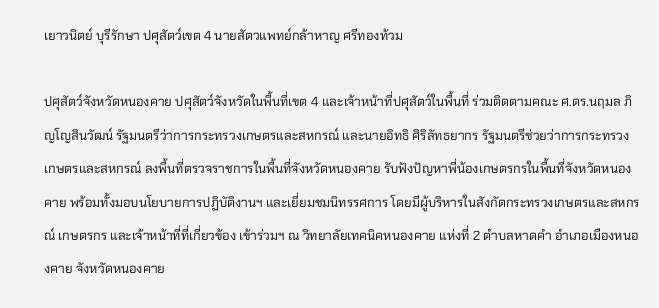เยาวนิตย์ บุรีรักษา ปศุสัตว์เขต 4 นายสัตวแพทย์กล้าหาญ ศรีทองท้วม

ปศุสัตว์จังหวัดหนองคาย ปศุสัตว์จังหวัดในพื้นที่เขต 4 และเจ้าหน้าที่ปศุสัตว์ในพื้นที่ ร่วมติดตามคณะ ศ.ดร.นฤมล ภิญโญสินวัฒน์ รัฐมนตรีว่าการกระทรวงเกษตรและสหกรณ์ และนายอิทธิ ศิริลัทธยากร รัฐมนตรีช่วยว่าการกระทรวงเกษตรและสหกรณ์ ลงพื้นที่ตรวจราชการในพื้นที่จังหวัดหนองคาย รับฟังปัญหาพี่น้องเกษตรกรในพื้นที่จังหวัดหนองคาย พร้อมทั้งมอบนโยบายการปฏิบัติงานฯ และเยี่ยมชมนิทรรศการ โดยมีผู้บริหารในสังกัดกระทรวงเกษตรและสหกรณ์ เกษตรกร และเจ้าหน้าที่ที่เกี่ยวข้อง เข้าร่วมฯ ณ วิทยาลัยเทคนิคหนองคาย แห่งที่ 2 ตำบลหาดคำ อำเภอเมืองหนองคาย จังหวัดหนองคาย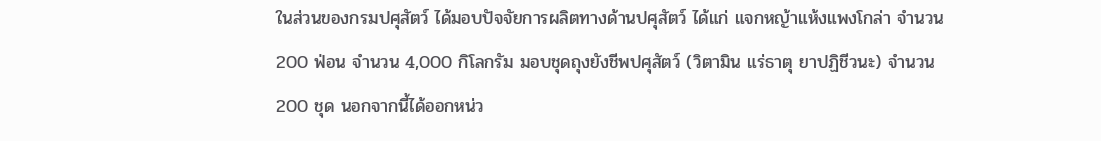ในส่วนของกรมปศุสัตว์ ได้มอบปัจจัยการผลิตทางด้านปศุสัตว์ ได้แก่ แจกหญ้าแห้งแพงโกล่า จำนวน 200 ฟ่อน จำนวน 4,000 กิโลกรัม มอบชุดถุงยังชีพปศุสัตว์ (วิตามิน แร่ธาตุ ยาปฏิชีวนะ) จำนวน 200 ชุด นอกจากนี้ได้ออกหน่ว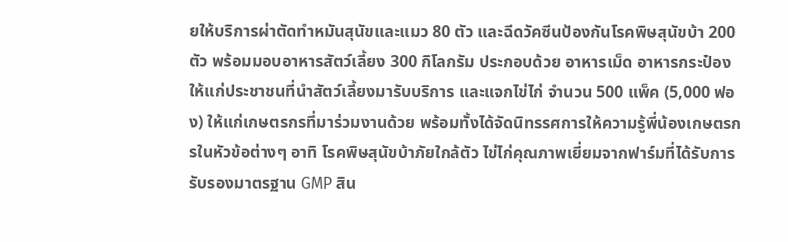ยให้บริการผ่าตัดทำหมันสุนัขและแมว 80 ตัว และฉีดวัคซีนป้องกันโรคพิษสุนัขบ้า 200 ตัว พร้อมมอบอาหารสัตว์เลี้ยง 300 กิโลกรัม ประกอบด้วย อาหารเม็ด อาหารกระป๋อง ให้แก่ประชาชนที่นำสัตว์เลี้ยงมารับบริการ และแจกไข่ไก่ จำนวน 500 แพ็ค (5,000 ฟอง) ให้แก่เกษตรกรที่มาร่วมงานด้วย พร้อมทั้งได้จัดนิทรรศการให้ความรู้พี่น้องเกษตรกรในหัวข้อต่างๆ อาทิ โรคพิษสุนัขบ้าภัยใกล้ตัว ไข่ไก่คุณภาพเยี่ยมจากฟาร์มที่ได้รับการรับรองมาตรฐาน GMP สิน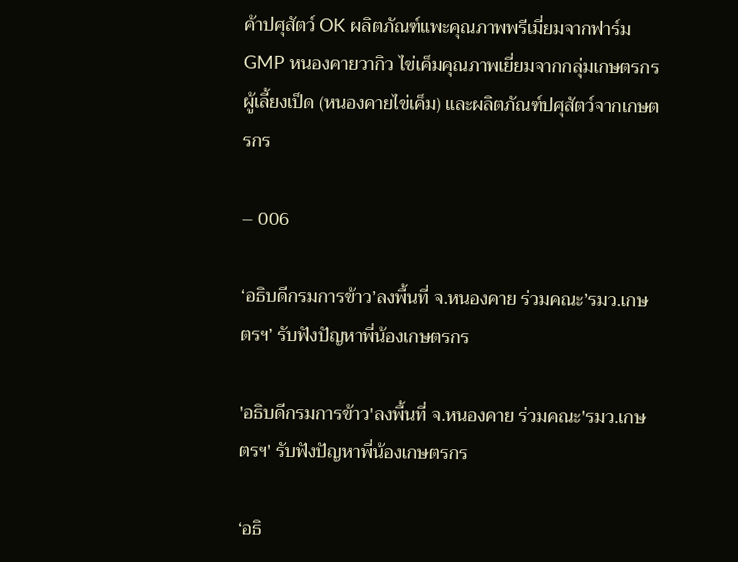ค้าปศุสัตว์ OK ผลิตภัณฑ์แพะคุณภาพพรีเมี่ยมจากฟาร์ม GMP หนองคายวากิว ไข่เค็มคุณภาพเยี่ยมจากกลุ่มเกษตรกรผู้เลี้ยงเป็ด (หนองคายไข่เค็ม) และผลิตภัณฑ์ปศุสัตว์จากเกษตรกร

– 006

‘อธิบดีกรมการข้าว’ลงพื้นที่ จ.หนองคาย ร่วมคณะ’รมว.เกษตรฯ’ รับฟังปัญหาพี่น้องเกษตรกร

'อธิบดีกรมการข้าว'ลงพื้นที่ จ.หนองคาย ร่วมคณะ'รมว.เกษตรฯ' รับฟังปัญหาพี่น้องเกษตรกร

‘อธิ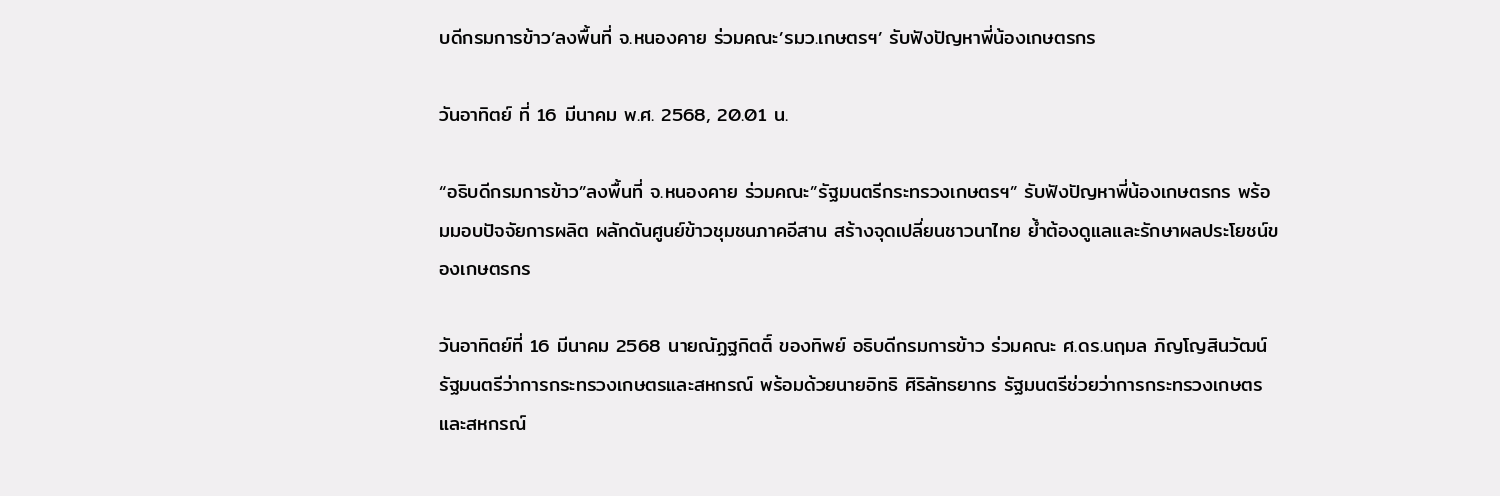บดีกรมการข้าว’ลงพื้นที่ จ.หนองคาย ร่วมคณะ’รมว.เกษตรฯ’ รับฟังปัญหาพี่น้องเกษตรกร

วันอาทิตย์ ที่ 16 มีนาคม พ.ศ. 2568, 20.01 น.

“อธิบดีกรมการข้าว”ลงพื้นที่ จ.หนองคาย ร่วมคณะ”รัฐมนตรีกระทรวงเกษตรฯ” รับฟังปัญหาพี่น้องเกษตรกร พร้อมมอบปัจจัยการผลิต ผลักดันศูนย์ข้าวชุมชนภาคอีสาน สร้างจุดเปลี่ยนชาวนาไทย ย้ำต้องดูแลและรักษาผลประโยชน์ของเกษตรกร

วันอาทิตย์ที่ 16 มีนาคม 2568 นายณัฏฐกิตติ์ ของทิพย์ อธิบดีกรมการข้าว ร่วมคณะ ศ.ดร.นฤมล ภิญโญสินวัฒน์ รัฐมนตรีว่าการกระทรวงเกษตรและสหกรณ์ พร้อมด้วยนายอิทธิ ศิริลัทธยากร รัฐมนตรีช่วยว่าการกระทรวงเกษตรและสหกรณ์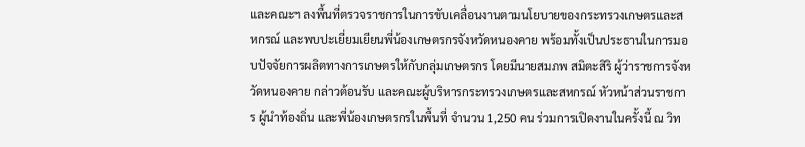และคณะฯ ลงพื้นที่ตรวจราชการในการขับเคลื่อนงานตามนโยบายของกระทรวงเกษตรและสหกรณ์ และพบปะเยี่ยมเยียนพี่น้องเกษตรกรจังหวัดหนองคาย พร้อมทั้งเป็นประธานในการมอบปัจจัยการผลิตทางการเกษตรให้กับกลุ่มเกษตรกร โดยมีนายสมภพ สมิตะสิริ ผู้ว่าราชการจังหวัดหนองคาย กล่าวต้อนรับ และคณะผู้บริหารกระทรวงเกษตรและสหกรณ์ หัวหน้าส่วนราชการ ผู้นำท้องถิ่น และพี่น้องเกษตรกรในพื้นที่ จำนวน 1,250 คน ร่วมการเปิดงานในครั้งนี้ ณ วิท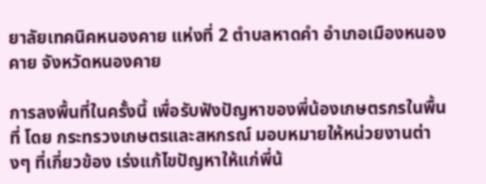ยาลัยเทคนิคหนองคาย แห่งที่ 2 ตำบลหาดคำ อำเภอเมืองหนองคาย จังหวัดหนองคาย

การลงพื้นที่ในครั้งนี้ เพื่อรับฟังปัญหาของพี่น้องเกษตรกรในพื้นที่ โดย กระทรวงเกษตรและสหกรณ์ มอบหมายให้หน่วยงานต่างๆ ที่เกี่ยวข้อง เร่งแก้ไขปัญหาให้แก่พี่น้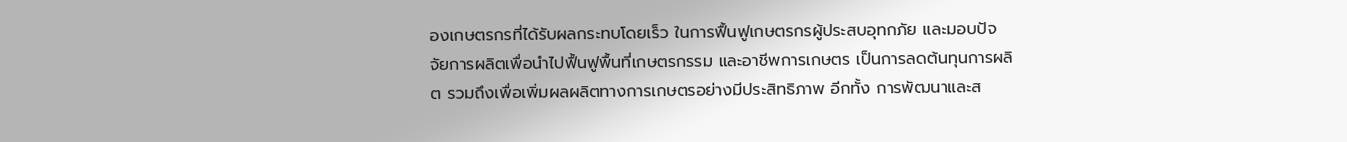องเกษตรกรที่ได้รับผลกระทบโดยเร็ว ในการฟื้นฟูเกษตรกรผู้ประสบอุทกภัย และมอบปัจจัยการผลิตเพื่อนำไปฟื้นฟูพื้นที่เกษตรกรรม และอาชีพการเกษตร เป็นการลดต้นทุนการผลิต รวมถึงเพื่อเพิ่มผลผลิตทางการเกษตรอย่างมีประสิทธิภาพ อีกทั้ง การพัฒนาและส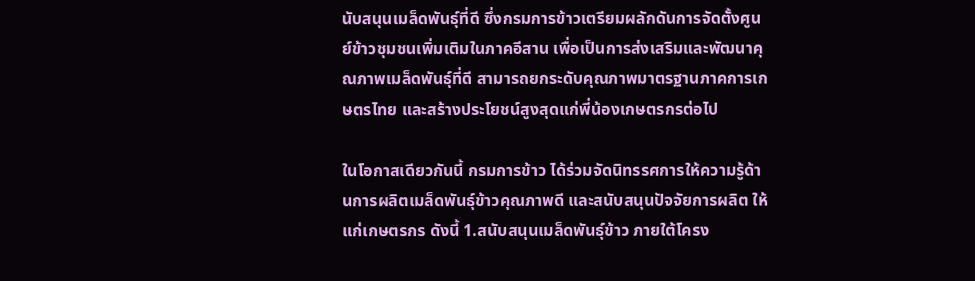นับสนุนเมล็ดพันธุ์ที่ดี ซึ่งกรมการข้าวเตรียมผลักดันการจัดตั้งศูนย์ข้าวชุมชนเพิ่มเติมในภาคอีสาน เพื่อเป็นการส่งเสริมและพัฒนาคุณภาพเมล็ดพันธุ์ที่ดี สามารถยกระดับคุณภาพมาตรฐานภาคการเกษตรไทย และสร้างประโยชน์สูงสุดแก่พี่น้องเกษตรกรต่อไป

ในโอกาสเดียวกันนี้ กรมการข้าว ได้ร่วมจัดนิทรรศการให้ความรู้ด้านการผลิตเมล็ดพันธุ์ข้าวคุณภาพดี และสนับสนุนปัจจัยการผลิต ให้แก่เกษตรกร ดังนี้ 1.สนับสนุนเมล็ดพันธุ์ข้าว ภายใต้โครง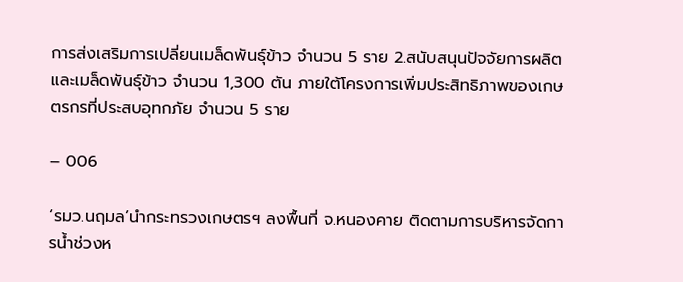การส่งเสริมการเปลี่ยนเมล็ดพันธุ์ข้าว จำนวน 5 ราย 2.สนับสนุนปัจจัยการผลิต และเมล็ดพันธุ์ข้าว จำนวน 1,300 ตัน ภายใต้โครงการเพิ่มประสิทธิภาพของเกษตรกรที่ประสบอุทกภัย จำนวน 5 ราย

– 006

‘รมว.นฤมล’นำกระทรวงเกษตรฯ ลงพื้นที่ จ.หนองคาย ติดตามการบริหารจัดการน้ำช่วงห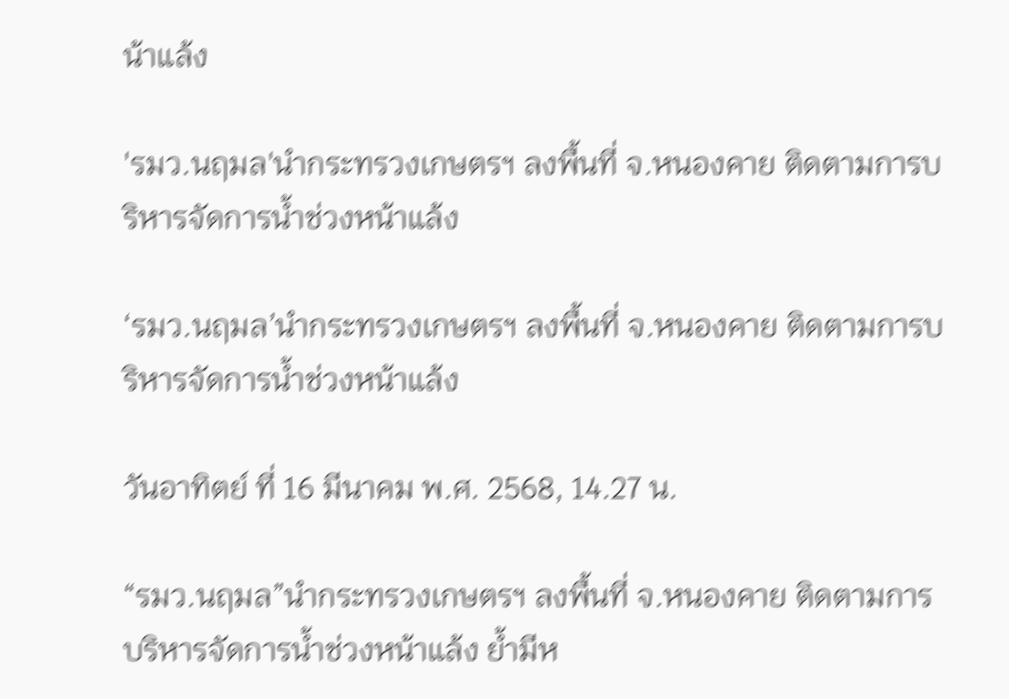น้าแล้ง

'รมว.นฤมล'นำกระทรวงเกษตรฯ ลงพื้นที่ จ.หนองคาย ติดตามการบริหารจัดการน้ำช่วงหน้าแล้ง

‘รมว.นฤมล’นำกระทรวงเกษตรฯ ลงพื้นที่ จ.หนองคาย ติดตามการบริหารจัดการน้ำช่วงหน้าแล้ง

วันอาทิตย์ ที่ 16 มีนาคม พ.ศ. 2568, 14.27 น.

“รมว.นฤมล”นำกระทรวงเกษตรฯ ลงพื้นที่ จ.หนองคาย ติดตามการบริหารจัดการน้ำช่วงหน้าแล้ง ย้ำมีห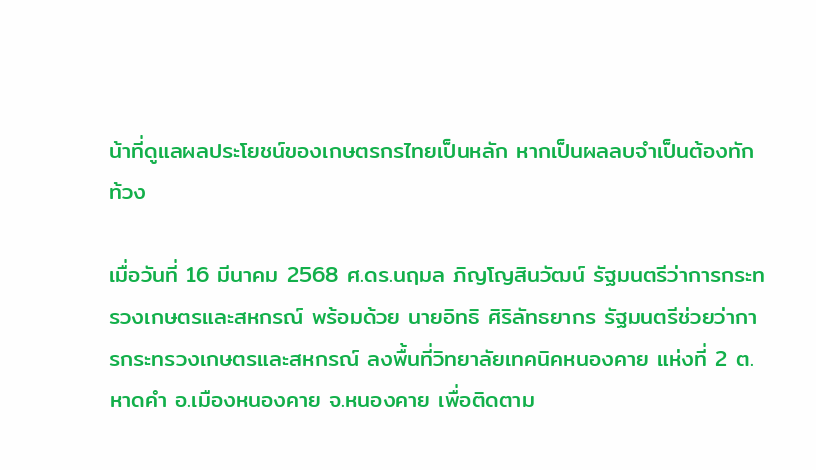น้าที่ดูแลผลประโยชน์ของเกษตรกรไทยเป็นหลัก หากเป็นผลลบจำเป็นต้องทักท้วง

เมื่อวันที่ 16 มีนาคม 2568 ศ.ดร.นฤมล ภิญโญสินวัฒน์ รัฐมนตรีว่าการกระทรวงเกษตรและสหกรณ์ พร้อมด้วย นายอิทธิ ศิริลัทธยากร รัฐมนตรีช่วยว่าการกระทรวงเกษตรและสหกรณ์ ลงพื้นที่วิทยาลัยเทคนิคหนองคาย แห่งที่ 2 ต.หาดคำ อ.เมืองหนองคาย จ.หนองคาย เพื่อติดตาม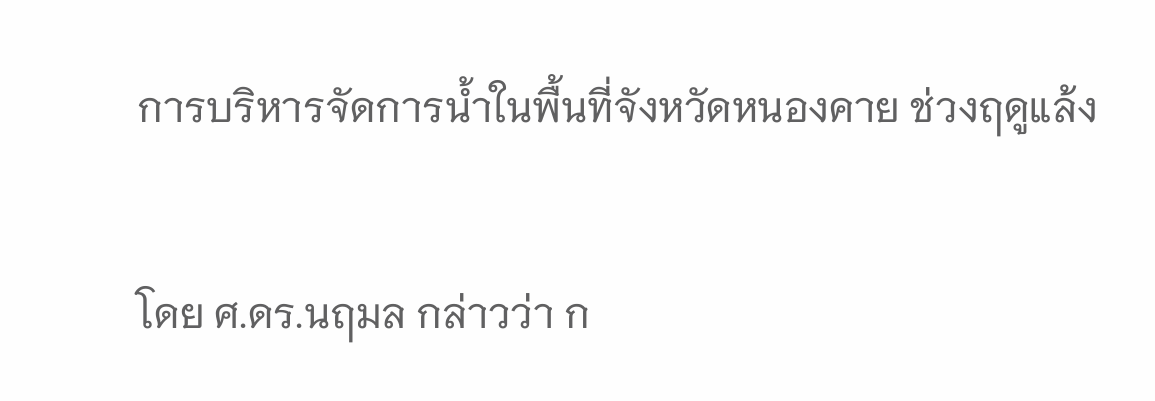การบริหารจัดการน้ำในพื้นที่จังหวัดหนองคาย ช่วงฤดูแล้ง

โดย ศ.ดร.นฤมล กล่าวว่า ก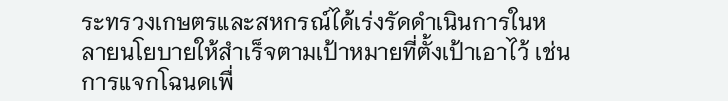ระทรวงเกษตรและสหกรณ์ได้เร่งรัดดำเนินการในหลายนโยบายให้สำเร็จตามเป้าหมายที่ตั้งเป้าเอาไว้ เช่น การแจกโฉนดเพื่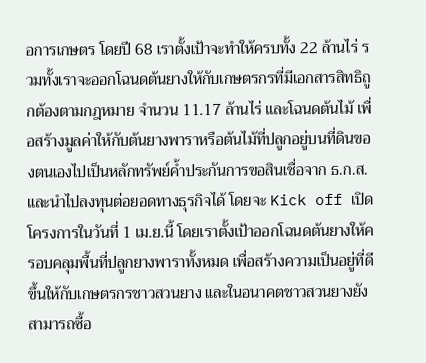อการเกษตร โดยปี 68 เราตั้งเป้าจะทำให้ครบทั้ง 22 ล้านไร่ รวมทั้งเราจะออกโฉนดต้นยางให้กับเกษตรกรที่มีเอกสารสิทธิถูกต้องตามกฎหมาย จำนวน 11.17 ล้านไร่ และโฉนดต้นไม้ เพื่อสร้างมูลค่าให้กับต้นยางพาราหรือต้นไม้ที่ปลูกอยู่บนที่ดินของตนเองไปเป็นหลักทรัพย์ค้ำประกันการขอสินเชื่อจาก ธ.ก.ส.และนำไปลงทุนต่อยอดทางธุรกิจได้ โดยจะ Kick off เปิดโครงการในวันที่ 1 เม.ย.นี้ โดยเราตั้งเป้าออกโฉนดต้นยางให้ครอบคลุมพื้นที่ปลูกยางพาราทั้งหมด เพื่อสร้างความเป็นอยู่ที่ดีขึ้นให้กับเกษตรกรชาวสวนยาง และในอนาคตชาวสวนยางยังสามารถซื้อ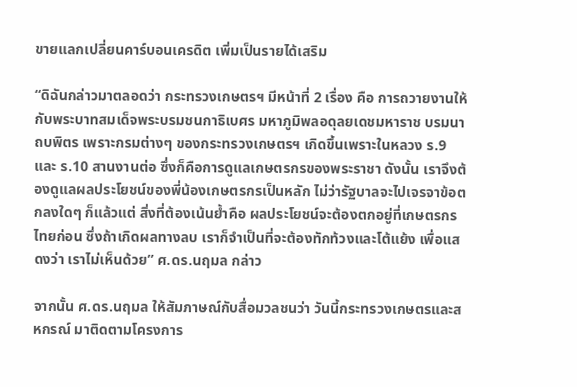ขายแลกเปลี่ยนคาร์บอนเครดิต เพิ่มเป็นรายได้เสริม

“ดิฉันกล่าวมาตลอดว่า กระทรวงเกษตรฯ มีหน้าที่ 2 เรื่อง คือ การถวายงานให้กับพระบาทสมเด็จพระบรมชนกาธิเบศร มหาภูมิพลอดุลยเดชมหาราช บรมนาถบพิตร เพราะกรมต่างๆ ของกระทรวงเกษตรฯ เกิดขึ้นเพราะในหลวง ร.9 และ ร.10 สานงานต่อ ซึ่งก็คือการดูแลเกษตรกรของพระราชา ดังนั้น เราจึงต้องดูแลผลประโยชน์ของพี่น้องเกษตรกรเป็นหลัก ไม่ว่ารัฐบาลจะไปเจรจาข้อตกลงใดๆ ก็แล้วแต่ สิ่งที่ต้องเน้นย้ำคือ ผลประโยชน์จะต้องตกอยู่ที่เกษตรกรไทยก่อน ซึ่งถ้าเกิดผลทางลบ เราก็จำเป็นที่จะต้องทักท้วงและโต้แย้ง เพื่อแสดงว่า เราไม่เห็นด้วย” ศ.ดร.นฤมล กล่าว

จากนั้น ศ.ดร.นฤมล ให้สัมภาษณ์กับสื่อมวลชนว่า วันนี้กระทรวงเกษตรและสหกรณ์ มาติดตามโครงการ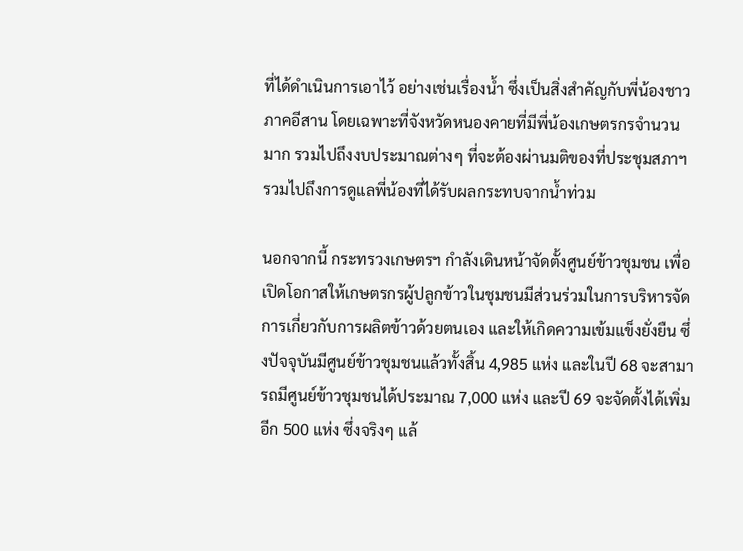ที่ได้ดำเนินการเอาไว้ อย่างเช่นเรื่องน้ำ ซึ่งเป็นสิ่งสำคัญกับพี่น้องชาวภาคอีสาน โดยเฉพาะที่จังหวัดหนองคายที่มีพี่น้องเกษตรกรจำนวนมาก รวมไปถึงงบประมาณต่างๆ ที่จะต้องผ่านมติของที่ประชุมสภาฯ รวมไปถึงการดูแลพี่น้องที่ได้รับผลกระทบจากน้ำท่วม

นอกจากนี้ กระทรวงเกษตรฯ กำลังเดินหน้าจัดตั้งศูนย์ข้าวชุมชน เพื่อเปิดโอกาสให้เกษตรกรผู้ปลูกข้าวในชุมชนมีส่วนร่วมในการบริหารจัดการเกี่ยวกับการผลิตข้าวด้วยตนเอง และให้เกิดความเข้มแข็งยั่งยืน ซึ่งปัจจุบันมีศูนย์ข้าวชุมชนแล้วทั้งสิ้น 4,985 แห่ง และในปี 68 จะสามารถมีศูนย์ข้าวชุมชนได้ประมาณ 7,000 แห่ง และปี 69 จะจัดตั้งได้เพิ่มอีก 500 แห่ง ซึ่งจริงๆ แล้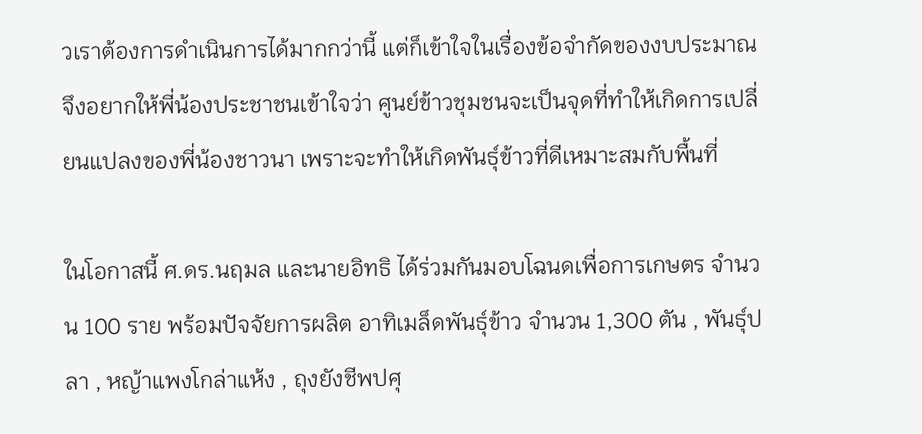วเราต้องการดำเนินการได้มากกว่านี้ แต่ก็เข้าใจในเรื่องข้อจำกัดของงบประมาณ จึงอยากให้พี่น้องประชาชนเข้าใจว่า ศูนย์ข้าวชุมชนจะเป็นจุดที่ทำให้เกิดการเปลี่ยนแปลงของพี่น้องชาวนา เพราะจะทำให้เกิดพันธุ์ข้าวที่ดีเหมาะสมกับพื้นที่

ในโอกาสนี้ ศ.ดร.นฤมล และนายอิทธิ ได้ร่วมกันมอบโฉนดเพื่อการเกษตร จำนวน 100 ราย พร้อมปัจจัยการผลิต อาทิเมล็ดพันธุ์ข้าว จำนวน 1,300 ตัน , พันธุ์ปลา , หญ้าแพงโกล่าแห้ง , ถุงยังชีพปศุ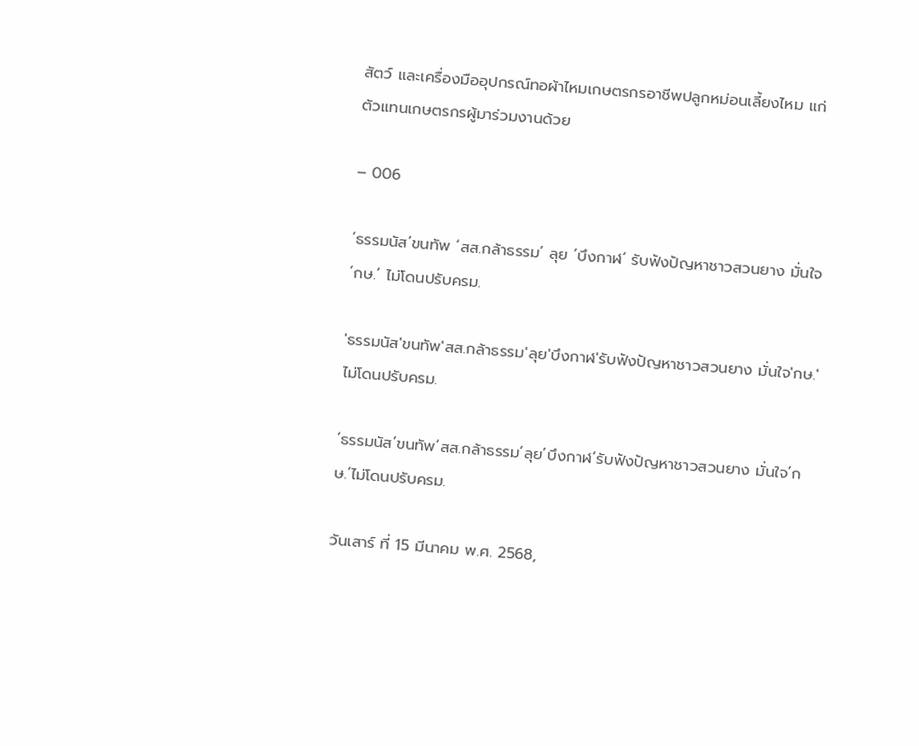สัตว์ และเครื่องมืออุปกรณ์ทอผ้าไหมเกษตรกรอาชีพปลูกหม่อนเลี้ยงไหม แก่ตัวแทนเกษตรกรผู้มาร่วมงานด้วย

– 006

‘ธรรมนัส’ขนทัพ ‘สส.กล้าธรรม’ ลุย ‘บึงกาฬ’ รับฟังปัญหาชาวสวนยาง มั่นใจ ‘กษ.’ ไม่โดนปรับครม.

'ธรรมนัส'ขนทัพ'สส.กล้าธรรม'ลุย'บึงกาฬ'รับฟังปัญหาชาวสวนยาง มั่นใจ'กษ.'ไม่โดนปรับครม.

‘ธรรมนัส’ขนทัพ’สส.กล้าธรรม’ลุย’บึงกาฬ’รับฟังปัญหาชาวสวนยาง มั่นใจ’กษ.’ไม่โดนปรับครม.

วันเสาร์ ที่ 15 มีนาคม พ.ศ. 2568,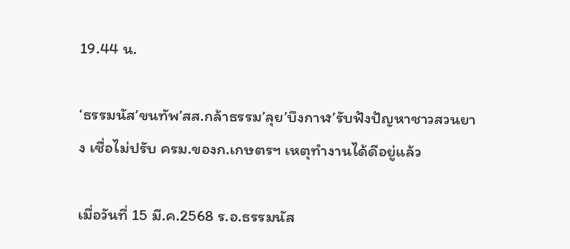19.44 น.

‘ธรรมนัส’ขนทัพ’สส.กล้าธรรม’ลุย’บึงกาฬ’รับฟังปัญหาชาวสวนยาง เชื่อไม่ปรับ ครม.ของก.เกษตรฯ เหตุทำงานได้ดีอยู่แล้ว

เมื่อวันที่ 15 มี.ค.2568 ร.อ.ธรรมนัส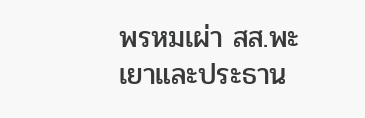พรหมเผ่า สส.พะเยาและประธาน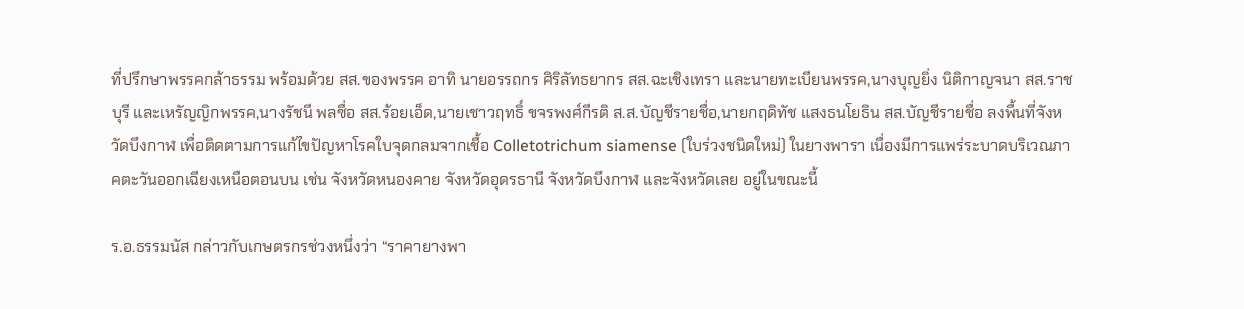ที่ปรึกษาพรรคกล้าธรรม พร้อมด้วย สส.ของพรรค อาทิ นายอรรถกร ศิริลัทธยากร สส.ฉะเชิงเทรา และนายทะเบียนพรรค,นางบุญยิ่ง นิติกาญจนา สส.ราชบุรี และเหรัญญิกพรรค,นางรัชนี พลซื่อ สส.ร้อยเอ็ด,นายเชาวฤทธิ์ ขจรพงศ์กีรติ ส.ส.บัญชีรายชื่อ,นายกฤดิทัช แสงธนโยธิน สส.บัญชีรายชื่อ ลงพื้นที่จังหวัดบึงกาฬ เพื่อติดตามการแก้ไขปัญหาโรคใบจุดกลมจากเชื้อ Colletotrichum siamense (ใบร่วงชนิดใหม่) ในยางพารา เนื่องมีการแพร่ระบาดบริเวณภาคตะวันออกเฉียงเหนือตอนบน เช่น จังหวัดหนองคาย จังหวัดอุดรธานี จังหวัดบึงกาฬ และจังหวัดเลย อยู่ในขณะนี้

ร.อ.ธรรมนัส กล่าวกับเกษตรกรช่วงหนึ่งว่า “ราคายางพา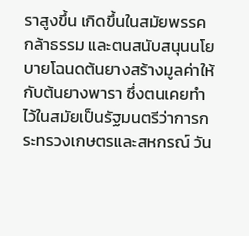ราสูงขึ้น เกิดขึ้นในสมัยพรรคกล้าธรรม และตนสนับสนุนนโยบายโฉนดต้นยางสร้างมูลค่าให้กับต้นยางพารา ซึ่งตนเคยทำไว้ในสมัยเป็นรัฐมนตรีว่าการกระทรวงเกษตรและสหกรณ์ วัน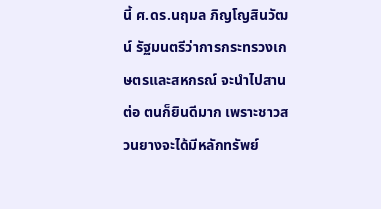นี้ ศ.ดร.นฤมล ภิญโญสินวัฒน์ รัฐมนตรีว่าการกระทรวงเกษตรและสหกรณ์ จะนำไปสานต่อ ตนก็ยินดีมาก เพราะชาวสวนยางจะได้มีหลักทรัพย์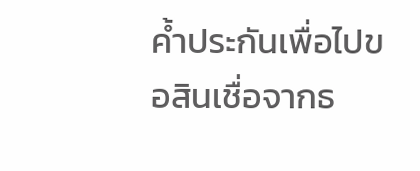ค้ำประกันเพื่อไปขอสินเชื่อจากธ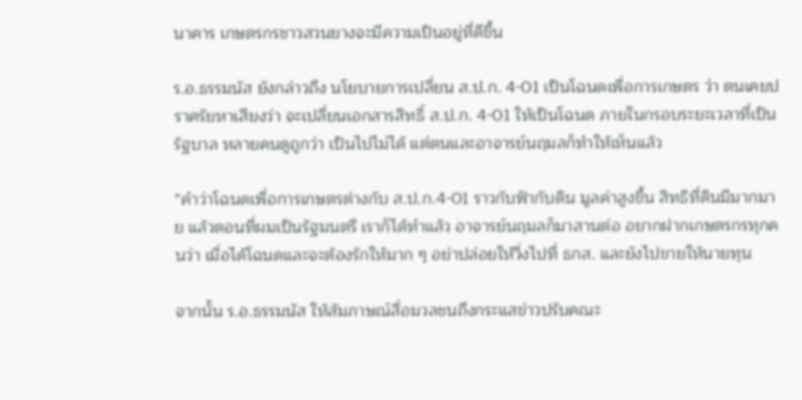นาคาร เกษตรกรชาวสวนยางจะมีความเป็นอยู่ที่ดีขึ้น

ร.อ.ธรรมนัส ยังกล่าวถึง นโยบายการเปลี่ยน ส.ป.ก. 4-01 เป็นโฉนดเพื่อการเกษตร ว่า ตนเคยปราศรัยหาเสียงว่า จะเปลี่ยนเอกสารสิทธิ์ ส.ป.ก. 4-01 ให้เป็นโฉนด ภายในกรอบระยะเวลาที่เป็นรัฐบาล หลายคนดูถูกว่า เป็นไปไม่ได้ แต่ตนและอาจารย์นฤมลก็ทำให้เห็นแล้ว

”คำว่าโฉนดเพื่อการเกษตรต่างกับ ส.ป.ก.4-01 ราวกับฟ้ากับดิน มูลค่าสูงขึ้น สิทธิที่ดินมีมากมาย แล้วตอนที่ผมเป็นรัฐมนตรี เราก็ได้ทำแล้ว อาจารย์นฤมลก็มาสานต่อ อยากฝากเกษตรกรทุกคนว่า เมื่อได้โฉนดและจะต้องรักให้มาก ๆ อย่าปล่อยให้วิ่งไปที่ ธกส. และยังไปขายให้นายทุน

จากนั้น ร.อ.ธรรมนัส ให้สัมภาษณ์สื่อมวลชนถึงกระแสข่าวปรับคณะ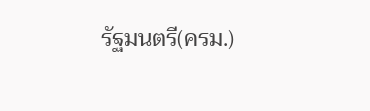รัฐมนตรี(ครม.)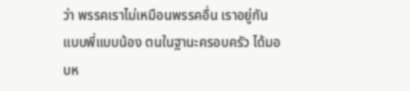ว่า พรรคเราไม่เหมือนพรรคอื่น เราอยู่กันแบบพี่แบบน้อง ตนในฐานะครอบครัว ได้มอบห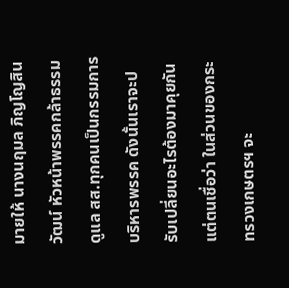มายให้ นางนฤมล ภิญโญสินวัฒน์ หัวหน้าพรรคกล้าธรรม ดูแล สส.ทุกคนเป็นกรรมการบริหารพรรค ดังนั้นเราจะปรับเปลี่ยนอะไรต้องมาคุยกัน แต่ตนเชื่อว่า ในส่วนของกระทรวงเกษตรฯ จะ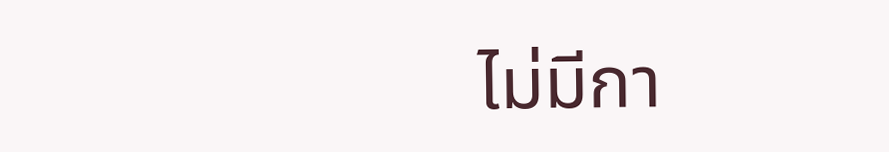ไม่มีกา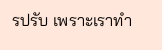รปรับ เพราะเราทำ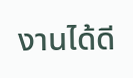งานได้ดี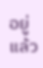อยู่แล้ว